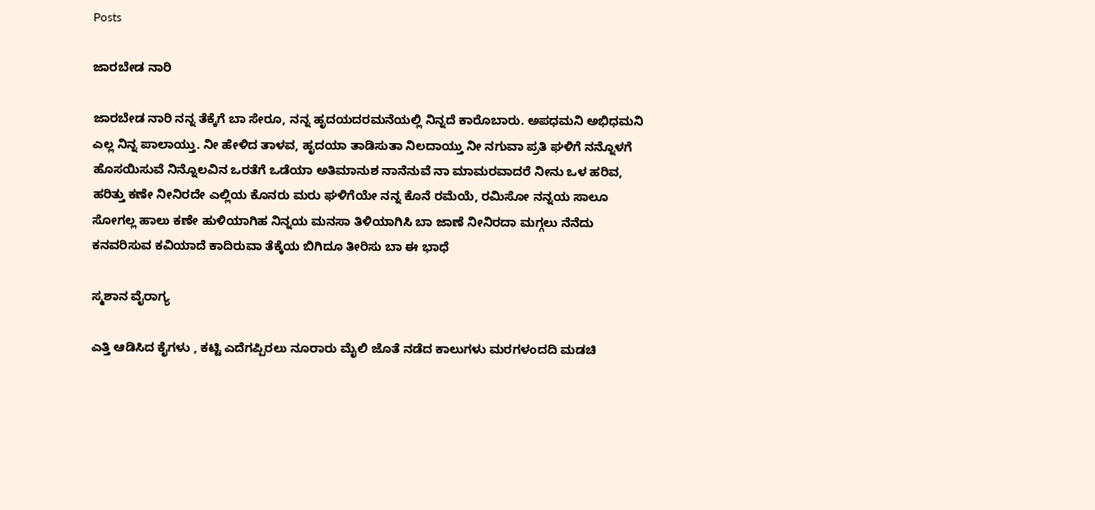Posts

ಜಾರಬೇಡ ನಾರಿ

ಜಾರಬೇಡ ನಾರಿ ನನ್ನ ತೆಕ್ಕೆಗೆ ಬಾ ಸೇರೂ, ನನ್ನ ಹೃದಯದರಮನೆಯಲ್ಲಿ ನಿನ್ನದೆ ಕಾರೊಬಾರು. ಅಪಧಮನಿ ಅಭಿಧಮನಿ ಎಲ್ಲ ನಿನ್ನ ಪಾಲಾಯ್ತು. ನೀ ಹೇಳಿದ ತಾಳವ, ಹೃದಯಾ ತಾಡಿಸುತಾ ನಿಲದಾಯ್ತು ನೀ ನಗುವಾ ಪ್ರತಿ ಘಳಿಗೆ ನನ್ನೊಳಗೆ ಹೊಸಯಿಸುವೆ ನಿನ್ನೊಲವಿನ ಒರತೆಗೆ ಒಡೆಯಾ ಅತಿಮಾನುಶ ನಾನೆನುವೆ ನಾ ಮಾಮರವಾದರೆ ನೀನು ಒಳ ಹರಿವ, ಹರಿತ್ತು ಕಣೇ ನೀನಿರದೇ ಎಲ್ಲಿಯ ಕೊನರು ಮರು ಘಳಿಗೆಯೇ ನನ್ನ ಕೊನೆ ರಮೆಯೆ, ರಮಿಸೋ ನನ್ನಯ ಸಾಲೂ ಸೋಗಲ್ಲ ಹಾಲು ಕಣೇ ಹುಳಿಯಾಗಿಹ ನಿನ್ನಯ ಮನಸಾ ತಿಳಿಯಾಗಿಸಿ ಬಾ ಜಾಣೆ ನೀನಿರದಾ ಮಗ್ಗಲು ನೆನೆದು ಕನವರಿಸುವ ಕವಿಯಾದೆ ಕಾದಿರುವಾ ತೆಕ್ಕೆಯ ಬಿಗಿದೂ ತೀರಿಸು ಬಾ ಈ ಭಾಧೆ

ಸ್ಮಶಾನ ವೈರಾಗ್ಯ

ಎತ್ತಿ ಆಡಿಸಿದ ಕೈಗಳು , ಕಟ್ಟಿ ಎದೆಗಪ್ಪಿರಲು ನೂರಾರು ಮೈಲಿ ಜೊತೆ ನಡೆದ ಕಾಲುಗಳು ಮರಗಳಂದದಿ ಮಡಚಿ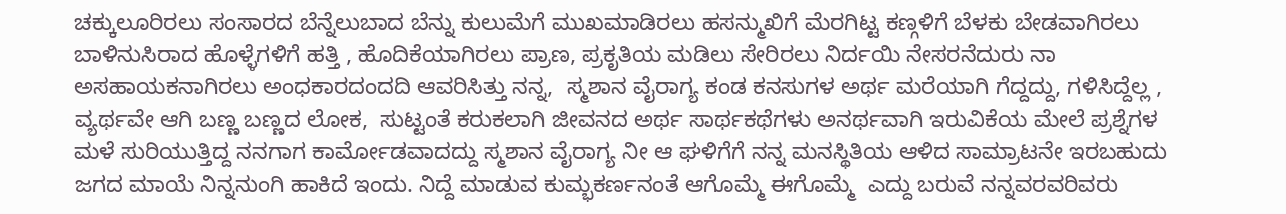ಚಕ್ಕುಲೂರಿರಲು ಸಂಸಾರದ ಬೆನ್ನೆಲುಬಾದ ಬೆನ್ನು ಕುಲುಮೆಗೆ ಮುಖಮಾಡಿರಲು ಹಸನ್ಮುಖಿಗೆ ಮೆರಗಿಟ್ಟ ಕಣ್ಗಳಿಗೆ ಬೆಳಕು ಬೇಡವಾಗಿರಲು ಬಾಳಿನುಸಿರಾದ ಹೊಳ್ಳೆಗಳಿಗೆ ಹತ್ತಿ , ಹೊದಿಕೆಯಾಗಿರಲು ಪ್ರಾಣ, ಪ್ರಕೃತಿಯ ಮಡಿಲು ಸೇರಿರಲು ನಿರ್ದಯಿ ನೇಸರನೆದುರು ನಾ ಅಸಹಾಯಕನಾಗಿರಲು ಅಂಧಕಾರದಂದದಿ ಆವರಿಸಿತ್ತು ನನ್ನ,  ಸ್ಮಶಾನ ವೈರಾಗ್ಯ ಕಂಡ ಕನಸುಗಳ ಅರ್ಥ ಮರೆಯಾಗಿ ಗೆದ್ದದ್ದು, ಗಳಿಸಿದ್ದೆಲ್ಲ , ವ್ಯರ್ಥವೇ ಆಗಿ ಬಣ್ಣ ಬಣ್ಣದ ಲೋಕ,  ಸುಟ್ಟಂತೆ ಕರುಕಲಾಗಿ ಜೀವನದ ಅರ್ಥ ಸಾರ್ಥಕಥೆಗಳು ಅನರ್ಥವಾಗಿ ಇರುವಿಕೆಯ ಮೇಲೆ ಪ್ರಶ್ನೆಗಳ ಮಳೆ ಸುರಿಯುತ್ತಿದ್ದ ನನಗಾಗ ಕಾರ್ಮೋಡವಾದದ್ದು ಸ್ಮಶಾನ ವೈರಾಗ್ಯ ನೀ ಆ ಘಳಿಗೆಗೆ ನನ್ನ ಮನಸ್ಥಿತಿಯ ಆಳಿದ ಸಾಮ್ರಾಟನೇ ಇರಬಹುದು ಜಗದ ಮಾಯೆ ನಿನ್ನನುಂಗಿ ಹಾಕಿದೆ ಇಂದು. ನಿದ್ದೆ ಮಾಡುವ ಕುಮ್ಭಕರ್ಣನಂತೆ ಆಗೊಮ್ಮೆ ಈಗೊಮ್ಮೆ  ಎದ್ದು ಬರುವೆ ನನ್ನವರವರಿವರು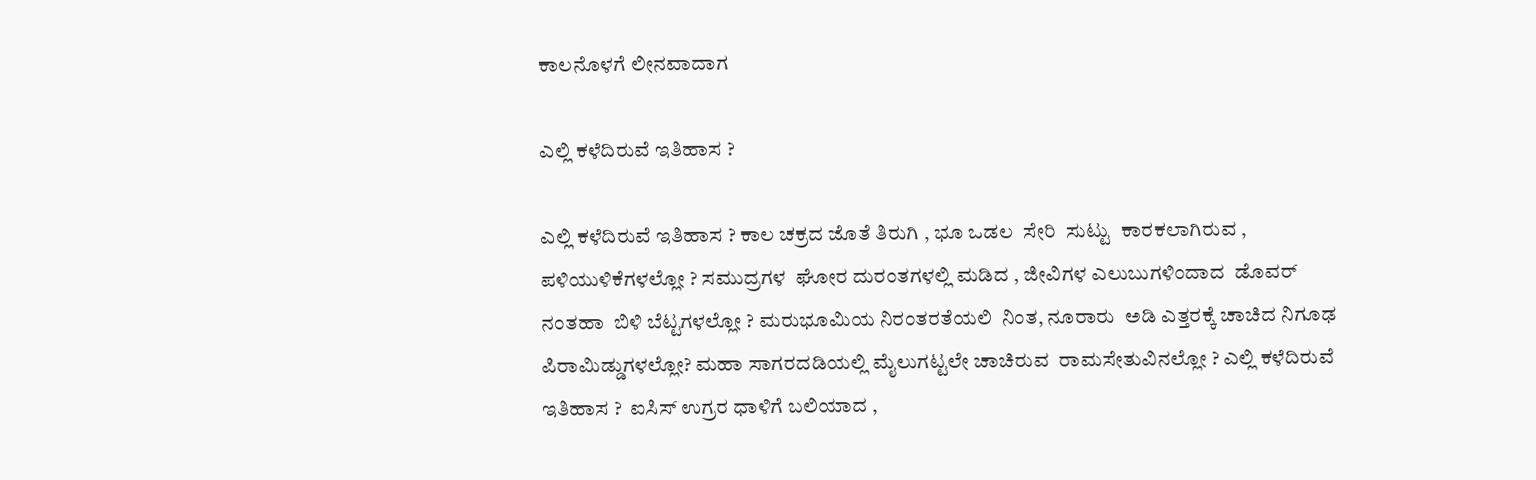ಕಾಲನೊಳಗೆ ಲೀನವಾದಾಗ

ಎಲ್ಲಿ ಕಳೆದಿರುವೆ ಇತಿಹಾಸ ?

ಎಲ್ಲಿ ಕಳೆದಿರುವೆ ಇತಿಹಾಸ ? ಕಾಲ ಚಕ್ರದ ಜೊತೆ ತಿರುಗಿ , ಭೂ ಒಡಲ  ಸೇರಿ  ಸುಟ್ಟು  ಕಾರಕಲಾಗಿರುವ , ಪಳಿಯುಳಿಕೆಗಳಲ್ಲೋ ? ಸಮುದ್ರಗಳ  ಘೋರ ದುರಂತಗಳಲ್ಲಿ ಮಡಿದ , ಜೀವಿಗಳ ಎಲುಬುಗಳಿಂದಾದ  ಡೊವರ್ ನಂತಹಾ  ಬಿಳಿ ಬೆಟ್ಟಗಳಲ್ಲೋ ? ಮರುಭೂಮಿಯ ನಿರಂತರತೆಯಲಿ  ನಿಂತ, ನೂರಾರು  ಅಡಿ ಎತ್ತರಕ್ಕೆ ಚಾಚಿದ ನಿಗೂಢ ಪಿರಾಮಿಡ್ಡುಗಳಲ್ಲೋ? ಮಹಾ ಸಾಗರದಡಿಯಲ್ಲಿ ಮೈಲುಗಟ್ಟಲೇ ಚಾಚಿರುವ  ರಾಮಸೇತುವಿನಲ್ಲೋ ? ಎಲ್ಲಿ ಕಳೆದಿರುವೆ ಇತಿಹಾಸ ?  ಐಸಿಸ್ ಉಗ್ರರ ಧಾಳಿಗೆ ಬಲಿಯಾದ ,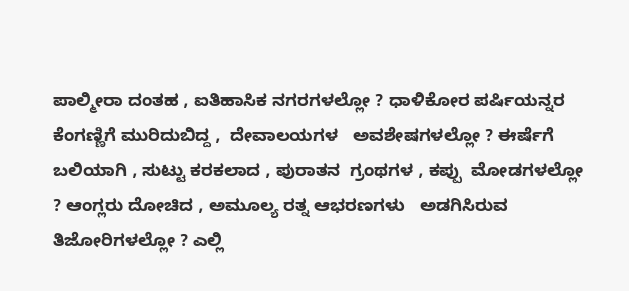ಪಾಲ್ಮೀರಾ ದಂತಹ , ಐತಿಹಾಸಿಕ ನಗರಗಳಲ್ಲೋ ? ಧಾಳಿಕೋರ ಪರ್ಷಿಯನ್ನರ ಕೆಂಗಣ್ಣಿಗೆ ಮುರಿದುಬಿದ್ದ ,  ದೇವಾಲಯಗಳ   ಅವಶೇಷಗಳಲ್ಲೋ ? ಈರ್ಷೆಗೆ ಬಲಿಯಾಗಿ , ಸುಟ್ಟು ಕರಕಲಾದ , ಪುರಾತನ  ಗ್ರಂಥಗಳ , ಕಪ್ಪು  ಮೋಡಗಳಲ್ಲೋ ? ಆಂಗ್ಲರು ದೋಚಿದ , ಅಮೂಲ್ಯ ರತ್ನ ಆಭರಣಗಳು   ಅಡಗಿಸಿರುವ  ತಿಜೋರಿಗಳಲ್ಲೋ ? ಎಲ್ಲಿ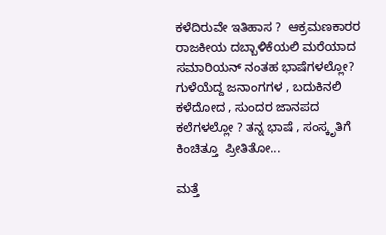ಕಳೆದಿರುವೇ ಇತಿಹಾಸ ?  ಆಕ್ರಮಣಕಾರರ ರಾಜಕೀಯ ದಬ್ಬಾಳಿಕೆಯಲಿ ಮರೆಯಾದ  ಸಮಾರಿಯನ್ ನಂತಹ ಭಾಷೆಗಳಲ್ಲೋ?   ಗುಳೆಯೆದ್ದ ಜನಾಂಗಗಳ , ಬದುಕಿನಲಿ    ಕಳೆದೋದ , ಸುಂದರ ಜಾನಪದ ಕಲೆಗಳಲ್ಲೋ ? ತನ್ನ ಭಾಷೆ , ಸಂಸ್ಕೃತಿಗೆ ಕಿಂಚಿತ್ತೂ  ಪ್ರೀತಿತೋ...

ಮತ್ತೆ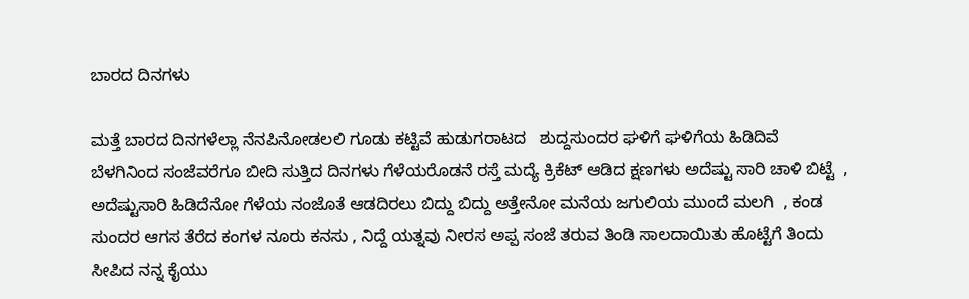ಬಾರದ ದಿನಗಳು

ಮತ್ತೆ ಬಾರದ ದಿನಗಳೆಲ್ಲಾ ನೆನಪಿನೋಡಲಲಿ ಗೂಡು ಕಟ್ಟಿವೆ ಹುಡುಗರಾಟದ   ಶುದ್ದಸುಂದರ ಘಳಿಗೆ ಘಳಿಗೆಯ ಹಿಡಿದಿವೆ ಬೆಳಗಿನಿಂದ ಸಂಜೆವರೆಗೂ ಬೀದಿ ಸುತ್ತಿದ ದಿನಗಳು ಗೆಳೆಯರೊಡನೆ ರಸ್ತೆ ಮದ್ಯೆ ಕ್ರಿಕೆಟ್ ಆಡಿದ ಕ್ಷಣಗಳು ಅದೆಷ್ಟು ಸಾರಿ ಚಾಳಿ ಬಿಟ್ಟೆ  , ಅದೆಷ್ಟುಸಾರಿ ಹಿಡಿದೆನೋ ಗೆಳೆಯ ನಂಜೊತೆ ಆಡದಿರಲು ಬಿದ್ದು ಬಿದ್ದು ಅತ್ತೇನೋ ಮನೆಯ ಜಗುಲಿಯ ಮುಂದೆ ಮಲಗಿ  , ಕಂಡ ಸುಂದರ ಆಗಸ ತೆರೆದ ಕಂಗಳ ನೂರು ಕನಸು , ನಿದ್ದೆ ಯತ್ನವು ನೀರಸ ಅಪ್ಪ ಸಂಜೆ ತರುವ ತಿಂಡಿ ಸಾಲದಾಯಿತು ಹೊಟ್ಟೆಗೆ ತಿಂದು ಸೀಪಿದ ನನ್ನ ಕೈಯು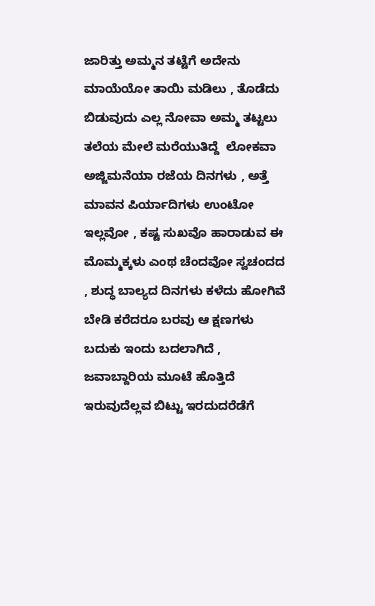ಜಾರಿತ್ತು ಅಮ್ಮನ ತಟ್ಟೆಗೆ ಅದೇನು ಮಾಯೆಯೋ ತಾಯಿ ಮಡಿಲು , ತೊಡೆದು ಬಿಡುವುದು ಎಲ್ಲ ನೋವಾ ಅಮ್ಮ ತಟ್ಟಲು ತಲೆಯ ಮೇಲೆ ಮರೆಯುತಿದ್ದೆ  ಲೋಕವಾ ಅಜ್ಜಿಮನೆಯಾ ರಜೆಯ ದಿನಗಳು , ಅತ್ತೆ ಮಾವನ ಪಿರ್ಯಾದಿಗಳು ಉಂಟೋ ಇಲ್ಲವೋ , ಕಷ್ಟ ಸುಖವೊ ಹಾರಾಡುವ ಈ  ಮೊಮ್ಮಕ್ಕಳು ಎಂಥ ಚೆಂದವೋ ಸ್ವಚಂದದ , ಶುದ್ಧ ಬಾಲ್ಯದ ದಿನಗಳು ಕಳೆದು ಹೋಗಿವೆ ಬೇಡಿ ಕರೆದರೂ ಬರವು ಆ ಕ್ಷಣಗಳು ಬದುಕು ಇಂದು ಬದಲಾಗಿದೆ , ಜವಾಬ್ದಾರಿಯ ಮೂಟೆ ಹೊತ್ತಿದೆ ಇರುವುದೆಲ್ಲವ ಬಿಟ್ಟು ಇರದುದರೆಡೆಗೆ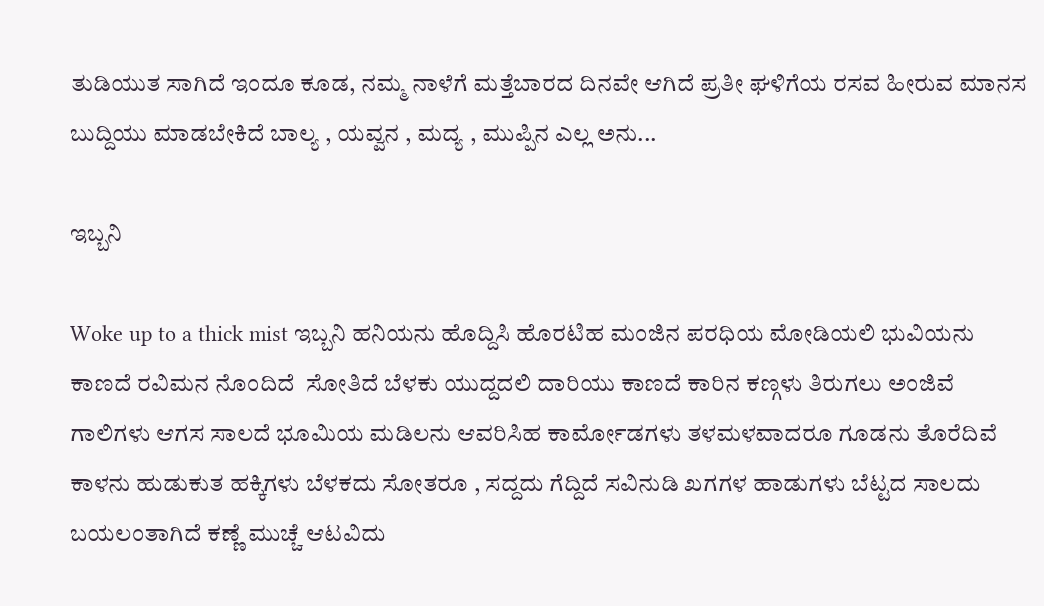ತುಡಿಯುತ ಸಾಗಿದೆ ಇಂದೂ ಕೂಡ, ನಮ್ಮ ನಾಳೆಗೆ ಮತ್ತೆಬಾರದ ದಿನವೇ ಆಗಿದೆ ಪ್ರತೀ ಘಳಿಗೆಯ ರಸವ ಹೀರುವ ಮಾನಸ ಬುದ್ದಿಯು ಮಾಡಬೇಕಿದೆ ಬಾಲ್ಯ , ಯವ್ವನ , ಮದ್ಯ , ಮುಪ್ಪಿನ ಎಲ್ಲ ಅನು...

ಇಬ್ಬನಿ

Woke up to a thick mist ಇಬ್ಬನಿ ಹನಿಯನು ಹೊದ್ದಿಸಿ ಹೊರಟಿಹ ಮಂಜಿನ ಪರಧಿಯ ಮೋಡಿಯಲಿ ಭುವಿಯನು ಕಾಣದೆ ರವಿಮನ ನೊಂದಿದೆ  ಸೋತಿದೆ ಬೆಳಕು ಯುದ್ದದಲಿ ದಾರಿಯು ಕಾಣದೆ ಕಾರಿನ ಕಣ್ಗಳು ತಿರುಗಲು ಅಂಜಿವೆ ಗಾಲಿಗಳು ಆಗಸ ಸಾಲದೆ ಭೂಮಿಯ ಮಡಿಲನು ಆವರಿಸಿಹ ಕಾರ್ಮೋಡಗಳು ತಳಮಳವಾದರೂ ಗೂಡನು ತೊರೆದಿವೆ ಕಾಳನು ಹುಡುಕುತ ಹಕ್ಕಿಗಳು ಬೆಳಕದು ಸೋತರೂ , ಸದ್ದದು ಗೆದ್ದಿದೆ ಸವಿನುಡಿ ಖಗಗಳ ಹಾಡುಗಳು ಬೆಟ್ಟದ ಸಾಲದು ಬಯಲಂತಾಗಿದೆ ಕಣ್ಣೆ ಮುಚ್ಚೆ ಆಟವಿದು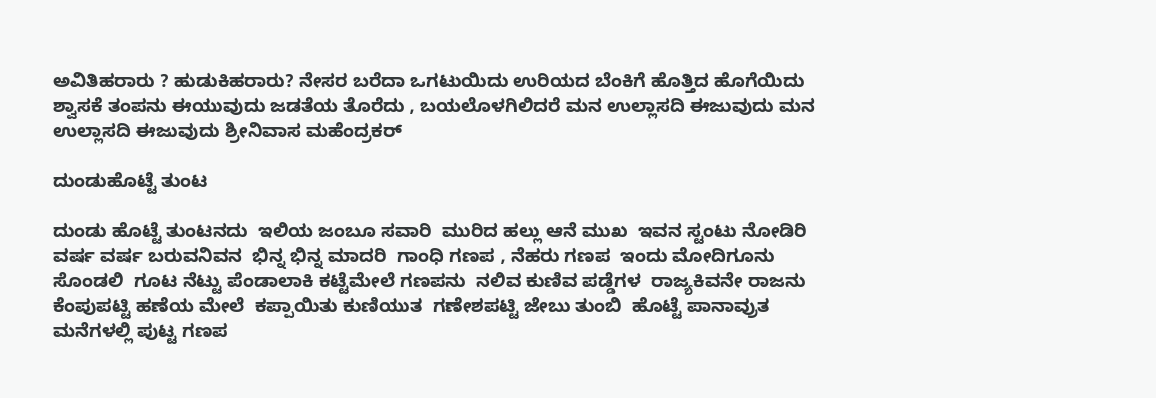ಅವಿತಿಹರಾರು ? ಹುಡುಕಿಹರಾರು? ನೇಸರ ಬರೆದಾ ಒಗಟುಯಿದು ಉರಿಯದ ಬೆಂಕಿಗೆ ಹೊತ್ತಿದ ಹೊಗೆಯಿದು ಶ್ವಾಸಕೆ ತಂಪನು ಈಯುವುದು ಜಡತೆಯ ತೊರೆದು , ಬಯಲೊಳಗಿಲಿದರೆ ಮನ ಉಲ್ಲಾಸದಿ ಈಜುವುದು ಮನ ಉಲ್ಲಾಸದಿ ಈಜುವುದು ಶ್ರೀನಿವಾಸ ಮಹೆಂದ್ರಕರ್

ದುಂಡುಹೊಟ್ಟೆ ತುಂಟ

ದುಂಡು ಹೊಟ್ಟೆ ತುಂಟನದು  ಇಲಿಯ ಜಂಬೂ ಸವಾರಿ  ಮುರಿದ ಹಲ್ಲು ಆನೆ ಮುಖ  ಇವನ ಸ್ಟಂಟು ನೋಡಿರಿ  ವರ್ಷ ವರ್ಷ ಬರುವನಿವನ  ಭಿನ್ನ ಭಿನ್ನ ಮಾದರಿ  ಗಾಂಧಿ ಗಣಪ , ನೆಹರು ಗಣಪ  ಇಂದು ಮೋದಿಗೂನು ಸೊಂಡಲಿ  ಗೂಟ ನೆಟ್ಟು ಪೆಂಡಾಲಾಕಿ ಕಟ್ಟೆಮೇಲೆ ಗಣಪನು  ನಲಿವ ಕುಣಿವ ಪಡ್ಡೆಗಳ  ರಾಜ್ಯಕಿವನೇ ರಾಜನು  ಕೆಂಪುಪಟ್ಟಿ ಹಣೆಯ ಮೇಲೆ  ಕಪ್ಪಾಯಿತು ಕುಣಿಯುತ  ಗಣೇಶಪಟ್ಟಿ ಜೇಬು ತುಂಬಿ  ಹೊಟ್ಟೆ ಪಾನಾವ್ರುತ  ಮನೆಗಳಲ್ಲಿ ಪುಟ್ಟ ಗಣಪ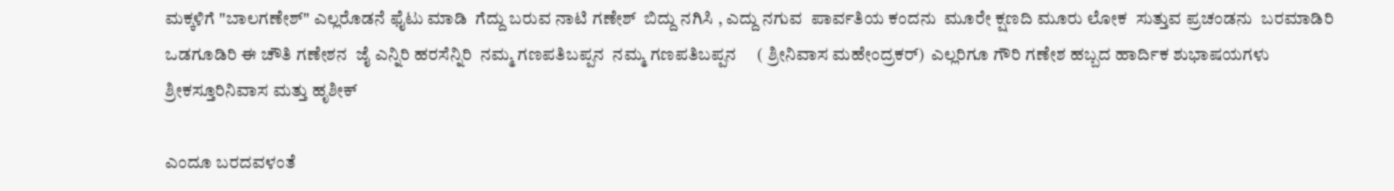ಮಕ್ಕಳಿಗೆ "ಬಾಲಗಣೇಶ್" ಎಲ್ಲರೊಡನೆ ಫೈಟು ಮಾಡಿ  ಗೆದ್ದು ಬರುವ ನಾಟಿ ಗಣೇಶ್  ಬಿದ್ದು ನಗಿಸಿ , ಎದ್ದು ನಗುವ  ಪಾರ್ವತಿಯ ಕಂದನು  ಮೂರೇ ಕ್ಷಣದಿ ಮೂರು ಲೋಕ  ಸುತ್ತುವ ಪ್ರಚಂಡನು  ಬರಮಾಡಿರಿ ಒಡಗೂಡಿರಿ ಈ ಚೌತಿ ಗಣೇಶನ  ಜೈ ಎನ್ನಿರಿ ಹರಸೆನ್ನಿರಿ  ನಮ್ಮ ಗಣಪತಿಬಪ್ಪನ  ನಮ್ಮ ಗಣಪತಿಬಪ್ಪನ     ( ಶ್ರೀನಿವಾಸ ಮಹೇಂದ್ರಕರ್)  ಎಲ್ಲರಿಗೂ ಗೌರಿ ಗಣೇಶ ಹಬ್ಬದ ಹಾರ್ದಿಕ ಶುಭಾಷಯಗಳು  ಶ್ರೀಕಸ್ತೂರಿನಿವಾಸ ಮತ್ತು ಹೃಶೀಕ್

ಎಂದೂ ಬರದವಳಂತೆ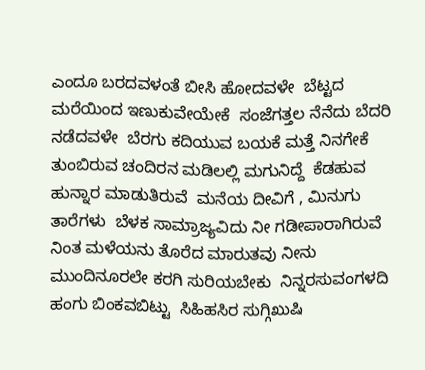ಎಂದೂ ಬರದವಳಂತೆ ಬೀಸಿ ಹೋದವಳೇ  ಬೆಟ್ಟದ ಮರೆಯಿಂದ ಇಣುಕುವೇಯೇಕೆ  ಸಂಜೆಗತ್ತಲ ನೆನೆದು ಬೆದರಿ ನಡೆದವಳೇ  ಬೆರಗು ಕದಿಯುವ ಬಯಕೆ ಮತ್ತೆ ನಿನಗೇಕೆ  ತುಂಬಿರುವ ಚಂದಿರನ ಮಡಿಲಲ್ಲಿ ಮಗುನಿದ್ದೆ  ಕೆಡಹುವ ಹುನ್ನಾರ ಮಾಡುತಿರುವೆ  ಮನೆಯ ದೀವಿಗೆ , ಮಿನುಗು ತಾರೆಗಳು  ಬೆಳಕ ಸಾಮ್ರಾಜ್ಯವಿದು ನೀ ಗಡೀಪಾರಾಗಿರುವೆ  ನಿಂತ ಮಳೆಯನು ತೊರೆದ ಮಾರುತವು ನೀನು  ಮುಂದಿನೂರಲೇ ಕರಗಿ ಸುರಿಯಬೇಕು  ನಿನ್ನರಸುವಂಗಳದಿ ಹಂಗು ಬಿಂಕವಬಿಟ್ಟು  ಸಿಹಿಹಸಿರ ಸುಗ್ಗಿಖುಷಿ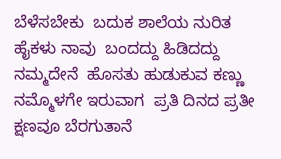ಬೆಳೆಸಬೇಕು  ಬದುಕ ಶಾಲೆಯ ನುರಿತ ಹೈಕಳು ನಾವು  ಬಂದದ್ದು ಹಿಡಿದದ್ದು ನಮ್ಮದೇನೆ  ಹೊಸತು ಹುಡುಕುವ ಕಣ್ಣು ನಮ್ಮೊಳಗೇ ಇರುವಾಗ  ಪ್ರತಿ ದಿನದ ಪ್ರತೀ ಕ್ಷಣವೂ ಬೆರಗುತಾನೆ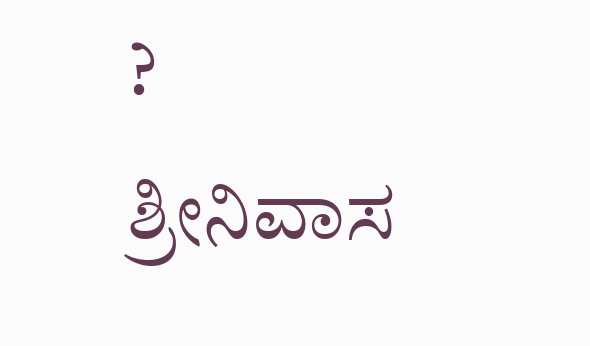?                                              ಶ್ರೀನಿವಾಸ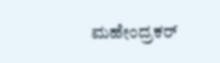ಮಹೇಂದ್ರಕರ್